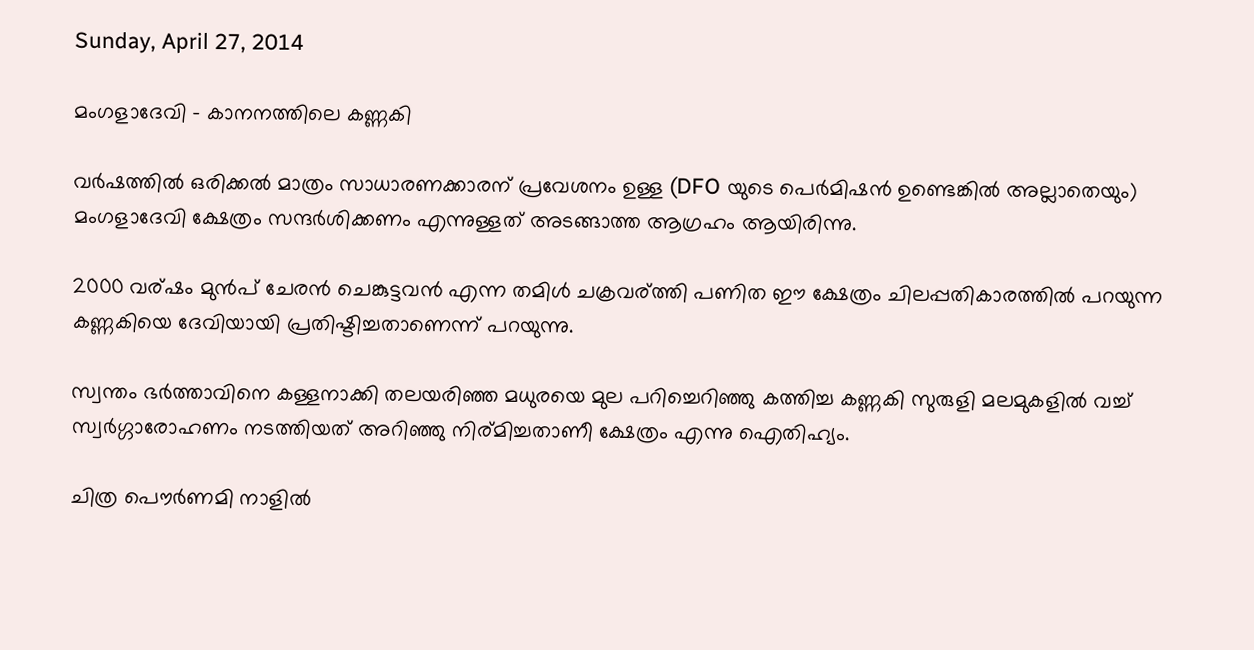Sunday, April 27, 2014

മംഗളാദേവി - കാനനത്തിലെ കണ്ണകി

വര്‍ഷത്തില്‍ ഒരിക്കല്‍ മാത്രം സാധാരണക്കാരന് പ്രവേശനം ഉള്ള (DFO യുടെ പെര്‍മിഷന്‍ ഉണ്ടെങ്കില്‍ അല്ലാതെയും) മംഗളാദേവി ക്ഷേത്രം സന്ദര്‍ശിക്കണം എന്നുള്ളത് അടങ്ങാത്ത ആഗ്രഹം ആയിരിന്നു.

2000 വര്ഷം മുന്‍പ് ചേരന്‍ ചെങ്കുട്ടവന്‍ എന്ന തമിള്‍ ചക്രവര്ത്തി പണിത ഈ ക്ഷേത്രം ചിലപ്പതികാരത്തില്‍ പറയുന്ന കണ്ണകിയെ ദേവിയായി പ്രതിഷ്ടിച്ചതാണെന്ന് പറയുന്നു.

സ്വന്തം ഭര്‍ത്താവിനെ കള്ളനാക്കി തലയരിഞ്ഞ മധുരയെ മുല പറിച്ചെറിഞ്ഞു കത്തിച്ച കണ്ണകി സുരുളി മലമുകളില്‍ വച്ച് സ്വര്‍ഗ്ഗാരോഹണം നടത്തിയത് അറിഞ്ഞു നിര്മിച്ചതാണീ ക്ഷേത്രം എന്നു ഐതിഹ്യം.

ചിത്ര പൌര്‍ണമി നാളില്‍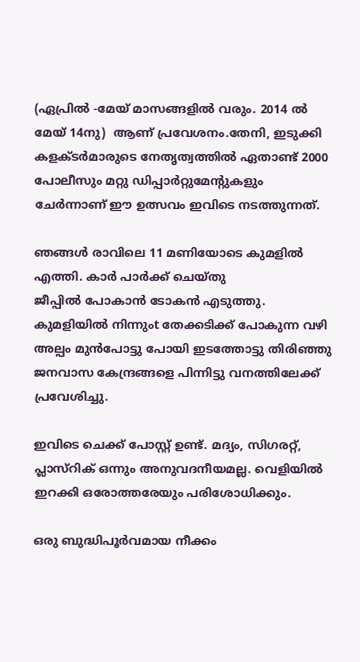(ഏപ്രില്‍ -മേയ് മാസങ്ങളില്‍ വരും. 2014 ല്‍ മേയ് 14നു)  ആണ് പ്രവേശനം.തേനി, ഇടുക്കി കളക്ടര്‍മാരുടെ നേതൃത്വത്തില്‍‍ ഏതാണ്ട് 2000 പോലീസും മറ്റു ഡിപ്പാര്‍റ്റുമേന്റുകളും ചേര്‍ന്നാണ് ഈ ഉത്സവം ഇവിടെ നടത്തുന്നത്.

ഞങ്ങള്‍ രാവിലെ 11 മണിയോടെ കുമളില്‍ എത്തി. കാര്‍ പാര്‍ക്ക് ചെയ്തു
ജീപ്പില്‍ പോകാന്‍ ടോകന്‍ എടുത്തു. കുമളിയില്‍ നിന്നുംt തേക്കടിക്ക് പോകുന്ന വഴി അല്പം മുന്‍പോട്ടു പോയി ഇടത്തോട്ടു തിരിഞ്ഞു ജനവാസ കേന്ദ്രങ്ങളെ പിന്നിട്ടു വനത്തിലേക്ക് പ്രവേശിച്ചു.

ഇവിടെ ചെക്ക് പോസ്റ്റ്‌ ഉണ്ട്. മദ്യം, സിഗരറ്റ്, പ്ലാസ്റിക് ഒന്നും അനുവദനീയമല്ല. വെളിയില്‍ ഇറക്കി ഒരോത്തരേയും പരിശോധിക്കും.

ഒരു ബുദ്ധിപൂര്‍വമായ നീക്കം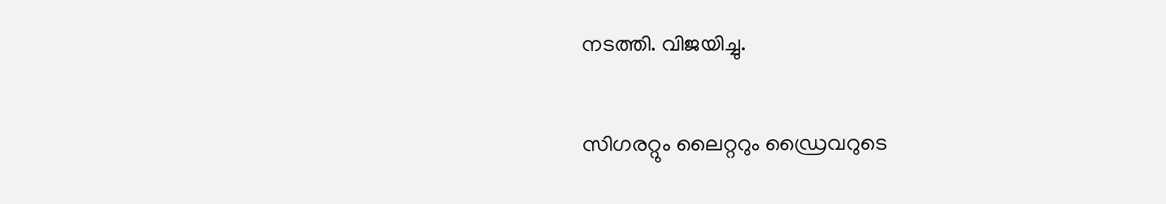നടത്തി. വിജയിച്ചു.

സിഗരറ്റും ലൈറ്ററും ഡ്രൈവറുടെ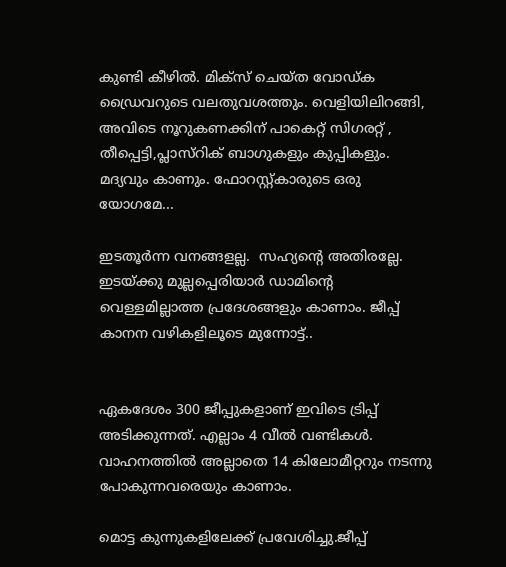കുണ്ടി കീഴില്‍. മിക്സ്‌ ചെയ്ത വോഡ്ക ഡ്രൈവറുടെ വലതുവശത്തും. വെളിയിലിറങ്ങി, അവിടെ നൂറുകണക്കിന് പാകെറ്റ് സിഗരറ്റ് , തീപ്പെട്ടി,പ്ലാസ്റിക് ബാഗുകളും കുപ്പികളും.
മദ്യവും കാണും. ഫോറസ്റ്റ്‌കാരുടെ ഒരു യോഗമേ...

ഇടതൂര്‍ന്ന വനങ്ങളല്ല.  സഹ്യന്റെ അതിരല്ലേ. ഇടയ്ക്കു മുല്ലപ്പെരിയാര്‍ ഡാമിന്റെ വെള്ളമില്ലാത്ത പ്രദേശങ്ങളും കാണാം. ജീപ്പ് കാനന വഴികളിലൂടെ മുന്നോട്ട്..


ഏകദേശം 300 ജീപ്പുകളാണ് ഇവിടെ ട്രിപ്പ്‌ അടിക്കുന്നത്. എല്ലാം 4 വീല്‍ വണ്ടികള്‍. വാഹനത്തില്‍ അല്ലാതെ 14 കിലോമീറ്ററും നടന്നു പോകുന്നവരെയും കാണാം.

മൊട്ട കുന്നുകളിലേക്ക്‌ പ്രവേശിച്ചു.ജീപ്പ്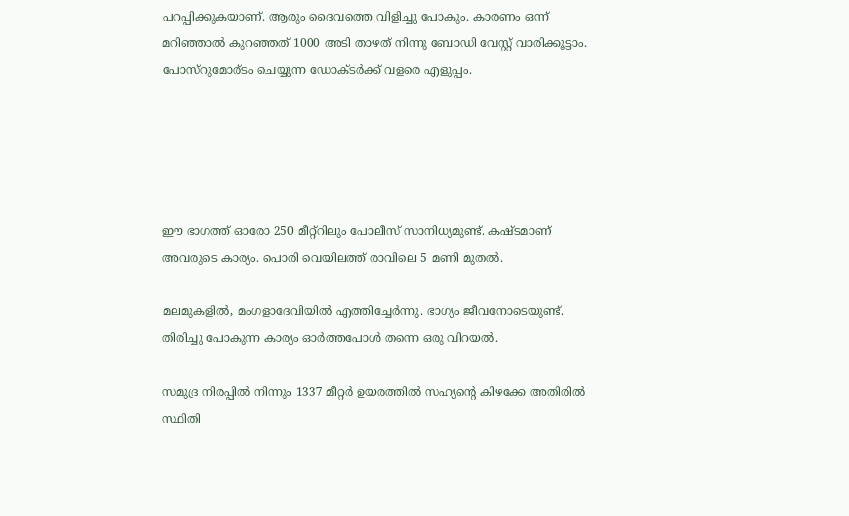പറപ്പിക്കുകയാണ്. ആരും ദൈവത്തെ വിളിച്ചു പോകും. കാരണം ഒന്ന് മറിഞ്ഞാല്‍ കുറഞ്ഞത്‌ 1000 അടി താഴത് നിന്നു ബോഡി വേസ്റ്റ് വാരിക്കൂട്ടാം. പോസ്റുമോര്ടം ചെയ്യുന്ന ഡോക്ടര്‍ക്ക് വളരെ എളുപ്പം.





ഈ ഭാഗത്ത്‌ ഓരോ 250 മീറ്റ്റിലും പോലീസ് സാനിധ്യമുണ്ട്. കഷ്ടമാണ് അവരുടെ കാര്യം. പൊരി വെയിലത്ത്‌ രാവിലെ 5 മണി മുതല്‍.

മലമുകളില്‍, മംഗളാദേവിയില്‍ എത്തിച്ചേര്‍ന്നു. ഭാഗ്യം ജീവനോടെയുണ്ട്. തിരിച്ചു പോകുന്ന കാര്യം ഓര്‍ത്തപോള്‍ തന്നെ ഒരു വിറയല്‍.

സമുദ്ര നിരപ്പില്‍ നിന്നും 1337 മീറ്റര്‍ ഉയരത്തില്‍ സഹ്യന്റെ കിഴക്കേ അതിരില്‍ സ്ഥിതി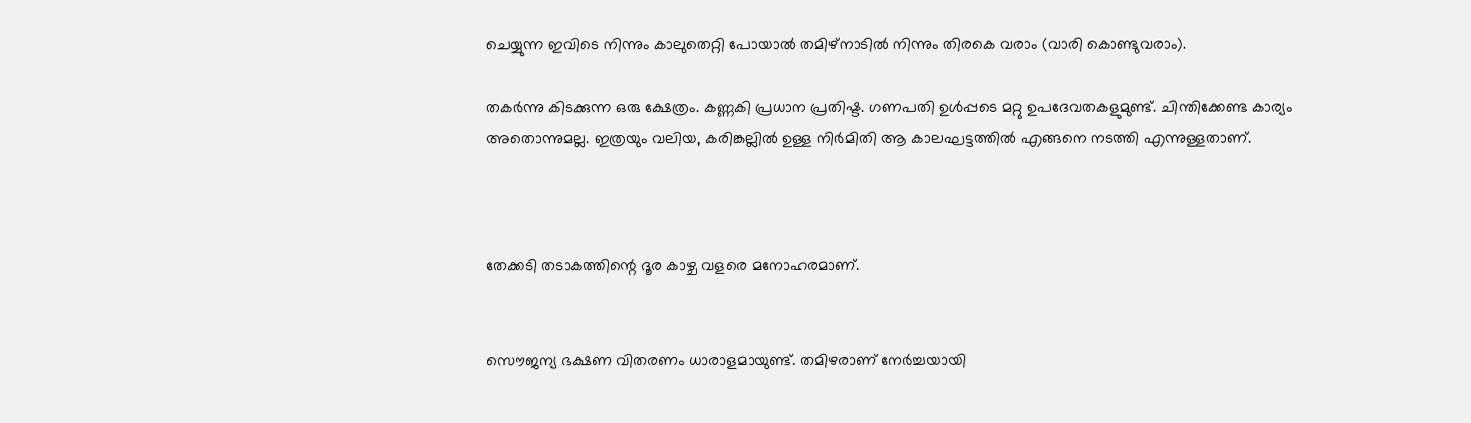ചെയ്യുന്ന ഇവിടെ നിന്നും കാലുതെറ്റി പോയാല്‍ തമിഴ്നാടില്‍ നിന്നും തിരകെ വരാം (വാരി കൊണ്ടുവരാം).

തകര്‍ന്നു കിടക്കുന്ന ഒരു ക്ഷേത്രം. കണ്ണകി പ്രധാന പ്രതിഷ്ട. ഗണപതി ഉള്‍പ്പടെ മറ്റു ഉപദേവതകളുമുണ്ട്. ചിന്തിക്കേണ്ട കാര്യം അതൊന്നുമല്ല. ഇത്രയും വലിയ, കരിങ്കല്ലില്‍ ഉള്ള നിര്‍മിതി ആ കാലഘട്ടത്തില്‍ എങ്ങനെ നടത്തി എന്നുള്ളതാണ്.



തേക്കടി തടാകത്തിന്റെ ദൂര കാഴ്ച വളരെ മനോഹരമാണ്.


സൌജന്യ ഭക്ഷണ വിതരണം ധാരാളമായുണ്ട്. തമിഴരാണ്‌ നേര്‍ച്ചയായി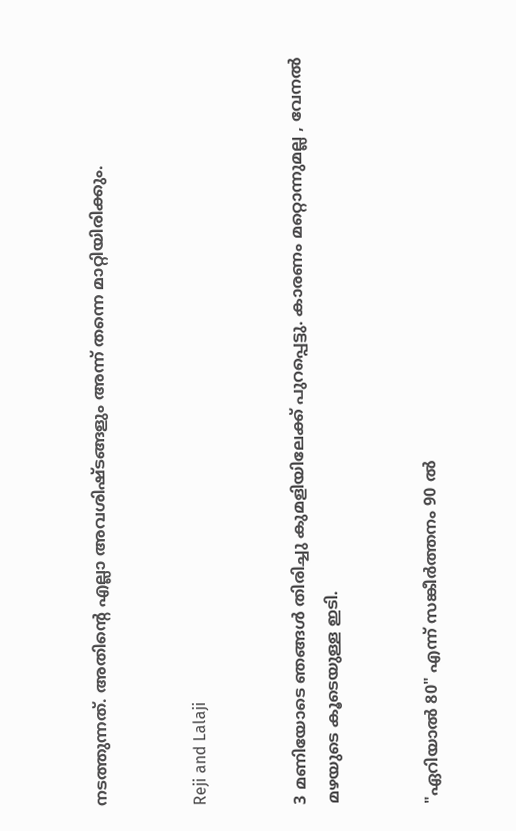നടത്തുന്നത്. അതിന്റെ എല്ലാ അവശിഷ്ടങ്ങളും അന്ന് തന്നെ മാറ്റിയിരിക്കും.


Reji and Lalaji


3 മണിയോടെ ഞങ്ങള്‍ തിരിച്ചു കുമളിയിലേക്ക് പുറപ്പെട്ടു. കാരണം മറ്റൊന്നുമല്ല , വേനല്‍ മഴയുടെ കൂടെയുള്ള ഇടി.


"ഏറിയാല്‍ 80" എന്ന് സങ്കീര്‍ത്തനം 90 ല്‍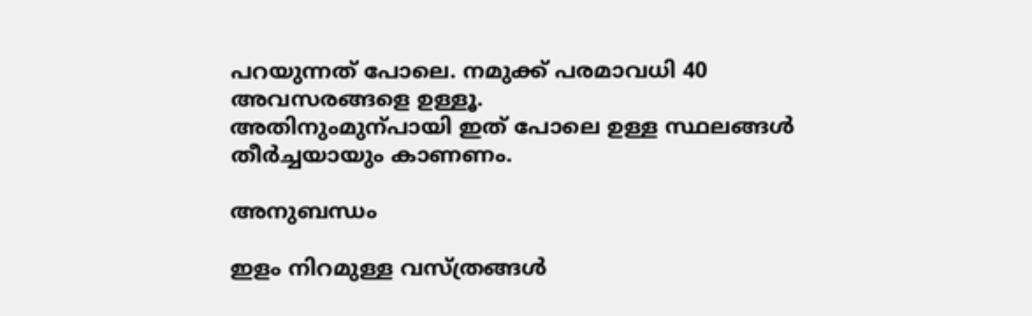പറയുന്നത് പോലെ. നമുക്ക് പരമാവധി 40 അവസരങ്ങളെ ഉള്ളൂ.
അതിനുംമുന്പായി ഇത് പോലെ ഉള്ള സ്ഥലങ്ങള്‍ തീര്‍ച്ചയായും കാണണം.

അനുബന്ധം

ഇളം നിറമുള്ള വസ്ത്രങ്ങള്‍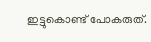ഇട്ടുകൊണ്ട്‌ പോകരുത്.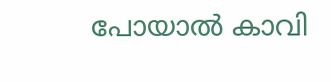പോയാല്‍ കാവി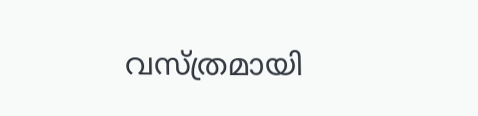വസ്ത്രമായി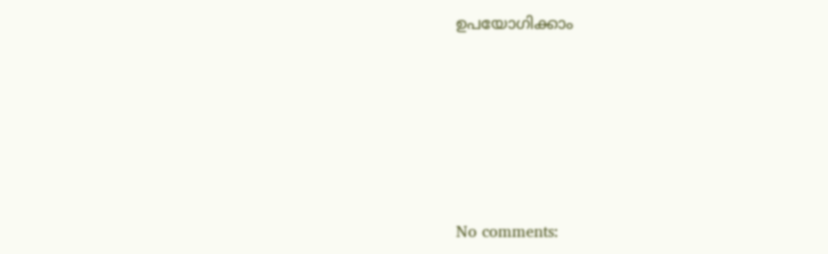ഉപയോഗിക്കാം








No comments: